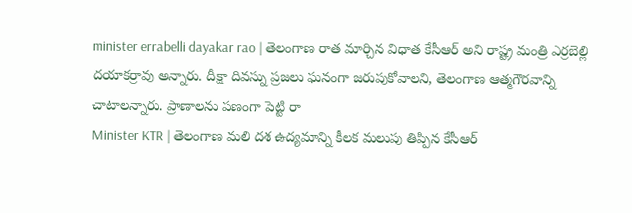minister errabelli dayakar rao | తెలంగాణ రాత మార్చిన విధాత కేసీఆర్ అని రాష్ట్ర మంత్రి ఎర్రబెల్లి దయాకర్రావు అన్నారు. దీక్షా దివస్ను ప్రజలు ఘనంగా జరుపుకోవాలని, తెలంగాణ ఆత్మగౌరవాన్ని చాటాలన్నారు. ప్రాణాలను పణంగా పెట్టి రా
Minister KTR | తెలంగాణ మలి దశ ఉద్యమాన్ని కీలక మలుపు తిప్పిన కేసీఆర్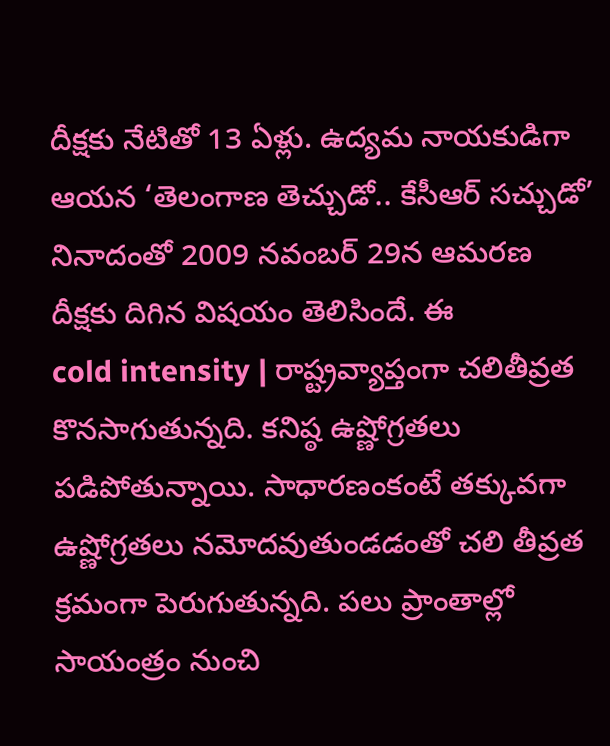దీక్షకు నేటితో 13 ఏళ్లు. ఉద్యమ నాయకుడిగా ఆయన ‘తెలంగాణ తెచ్చుడో.. కేసీఆర్ సచ్చుడో’ నినాదంతో 2009 నవంబర్ 29న ఆమరణ దీక్షకు దిగిన విషయం తెలిసిందే. ఈ
cold intensity | రాష్ట్రవ్యాప్తంగా చలితీవ్రత కొనసాగుతున్నది. కనిష్ఠ ఉష్ణోగ్రతలు పడిపోతున్నాయి. సాధారణంకంటే తక్కువగా ఉష్ణోగ్రతలు నమోదవుతుండడంతో చలి తీవ్రత క్రమంగా పెరుగుతున్నది. పలు ప్రాంతాల్లో సాయంత్రం నుంచి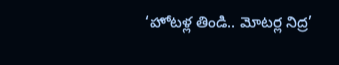‘హోటళ్ల తిండి.. మోటర్ల నిద్ర’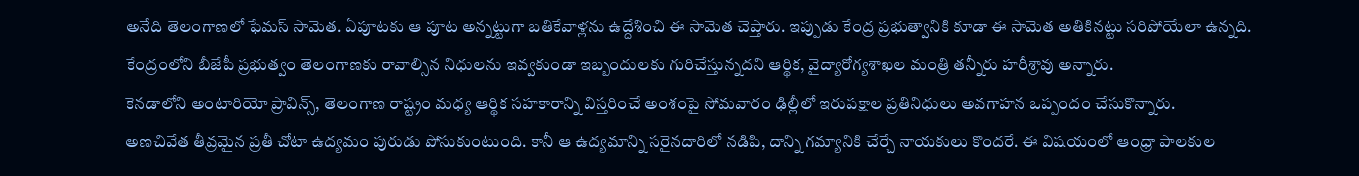అనేది తెలంగాణలో ఫేమస్ సామెత. ఏపూటకు ఆ పూట అన్నట్టుగా బతికేవాళ్లను ఉద్దేశించి ఈ సామెత చెప్తారు. ఇప్పుడు కేంద్ర ప్రభుత్వానికి కూడా ఈ సామెత అతికినట్టు సరిపోయేలా ఉన్నది.
కేంద్రంలోని బీజేపీ ప్రభుత్వం తెలంగాణకు రావాల్సిన నిధులను ఇవ్వకుండా ఇబ్బందులకు గురిచేస్తున్నదని ఆర్థిక, వైద్యారోగ్యశాఖల మంత్రి తన్నీరు హరీశ్రావు అన్నారు.
కెనడాలోని అంటారియో ప్రావిన్స్, తెలంగాణ రాష్ట్రం మధ్య ఆర్థిక సహకారాన్ని విస్తరించే అంశంపై సోమవారం ఢిల్లీలో ఇరుపక్షాల ప్రతినిధులు అవగాహన ఒప్పందం చేసుకొన్నారు.
అణచివేత తీవ్రమైన ప్రతీ చోటా ఉద్యమం పురుడు పోసుకుంటుంది. కానీ ఆ ఉద్యమాన్ని సరైనదారిలో నడిపి, దాన్ని గమ్యానికి చేర్చే నాయకులు కొందరే. ఈ విషయంలో ఆంధ్రా పాలకుల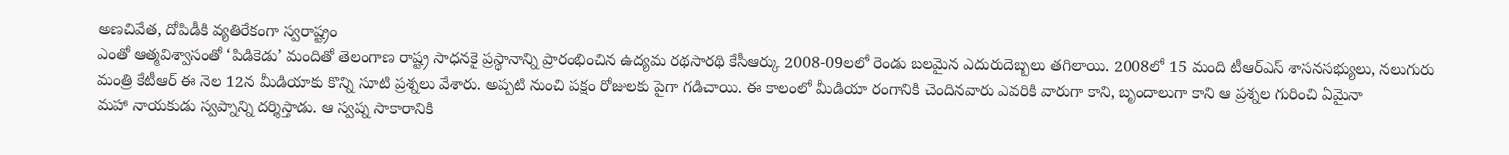అణచివేత, దోపిడీకి వ్యతిరేకంగా స్వరాష్ట్రం
ఎంతో ఆత్మవిశ్వాసంతో ‘పిడికెడు’ మందితో తెలంగాణ రాష్ట్ర సాధనకై ప్రస్థానాన్ని ప్రారంభించిన ఉద్యమ రథసారథి కేసీఆర్కు 2008-09లలో రెండు బలమైన ఎదురుదెబ్బలు తగిలాయి. 2008లో 15 మంది టీఆర్ఎస్ శాసనసభ్యులు, నలుగురు
మంత్రి కేటీఆర్ ఈ నెల 12న మీడియాకు కొన్ని సూటి ప్రశ్నలు వేశారు. అప్పటి నుంచి పక్షం రోజులకు పైగా గడిచాయి. ఈ కాలంలో మీడియా రంగానికి చెందినవారు ఎవరికి వారుగా కాని, బృందాలుగా కాని ఆ ప్రశ్నల గురించి ఏమైనా
మహా నాయకుడు స్వప్నాన్ని దర్శిస్తాడు. ఆ స్వప్న సాకారానికి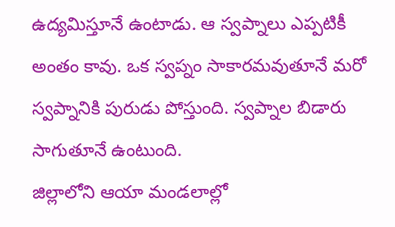ఉద్యమిస్తూనే ఉంటాడు. ఆ స్వప్నాలు ఎప్పటికీ అంతం కావు. ఒక స్వప్నం సాకారమవుతూనే మరో స్వప్నానికి పురుడు పోస్తుంది. స్వప్నాల బిడారు సాగుతూనే ఉంటుంది.
జిల్లాలోని ఆయా మండలాల్లో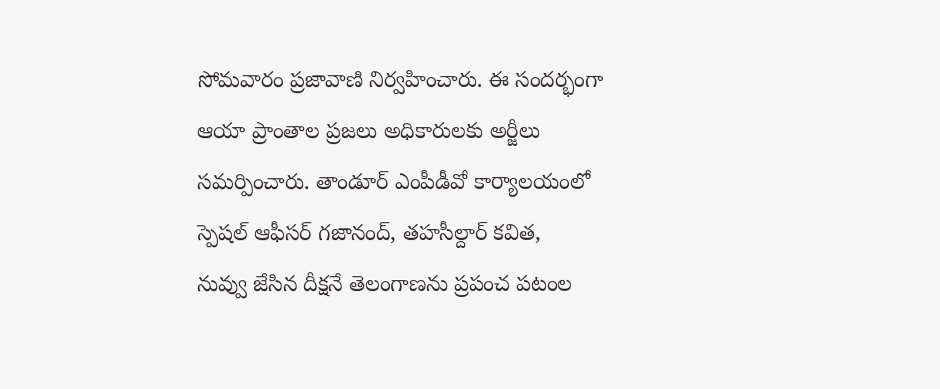సోమవారం ప్రజావాణి నిర్వహించారు. ఈ సందర్భంగా ఆయా ప్రాంతాల ప్రజలు అధికారులకు అర్జీలు సమర్పించారు. తాండూర్ ఎంపీడీవో కార్యాలయంలో స్పెషల్ ఆఫీసర్ గజానంద్, తహసీల్దార్ కవిత,
నువ్వు జేసిన దీక్షనే తెలంగాణను ప్రపంచ పటంల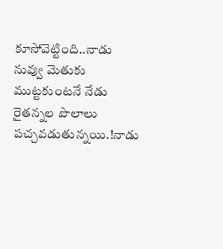కూసోవెట్టింది..నాడు నువ్వు మెతుకు ముట్టకుంటనే నేడు రైతన్నల పొలాలు పచ్చవడుతున్నయి.!నాడు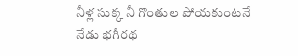నీళ్ల సుక్క నీ గొంతుల పోయకుంటనే
నేడు భగీరథ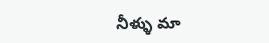నీళ్ళు మా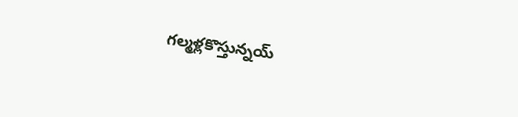గల్మళ్లకొస్తున్నయ్